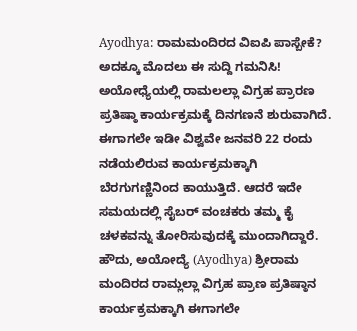Ayodhya: ರಾಮಮಂದಿರದ ವಿಐಪಿ ಪಾಸ್ಬೇಕೆ? ಅದಕ್ಕೂ ಮೊದಲು ಈ ಸುದ್ದಿ ಗಮನಿಸಿ!
ಅಯೋಧ್ಯೆಯಲ್ಲಿ ರಾಮಲಲ್ಲಾ ವಿಗ್ರಹ ಪ್ರಾರಣ ಪ್ರತಿಷ್ಠಾ ಕಾರ್ಯಕ್ರಮಕ್ಕೆ ದಿನಗಣನೆ ಶುರುವಾಗಿದೆ. ಈಗಾಗಲೇ ಇಡೀ ವಿಶ್ವವೇ ಜನವರಿ 22 ರಂದು ನಡೆಯಲಿರುವ ಕಾರ್ಯಕ್ರಮಕ್ಕಾಗಿ ಬೆರಗುಗಣ್ಣಿನಿಂದ ಕಾಯುತ್ತಿದೆ. ಆದರೆ ಇದೇ ಸಮಯದಲ್ಲಿ ಸೈಬರ್ ವಂಚಕರು ತಮ್ಮ ಕೈ ಚಳಕವನ್ನು ತೋರಿಸುವುದಕ್ಕೆ ಮುಂದಾಗಿದ್ದಾರೆ.
ಹೌದು, ಅಯೋದ್ಯೆ (Ayodhya) ಶ್ರೀರಾಮ ಮಂದಿರದ ರಾಮ್ಲಲ್ಲಾ ವಿಗ್ರಹ ಪ್ರಾಣ ಪ್ರತಿಷ್ಠಾನ ಕಾರ್ಯಕ್ರಮಕ್ಕಾಗಿ ಈಗಾಗಲೇ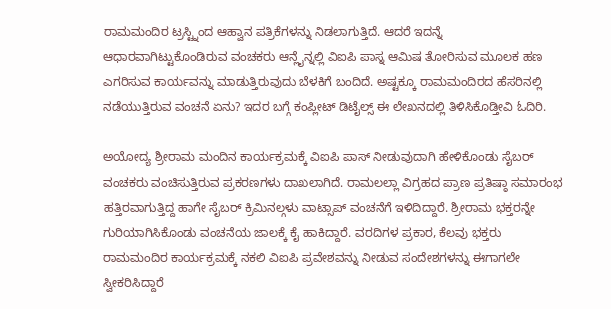ರಾಮಮಂದಿರ ಟ್ರಸ್ಟ್ನಿಂದ ಆಹ್ವಾನ ಪತ್ರಿಕೆಗಳನ್ನು ನಿಡಲಾಗುತ್ತಿದೆ. ಆದರೆ ಇದನ್ನೆ ಆಧಾರವಾಗಿಟ್ಟುಕೊಂಡಿರುವ ವಂಚಕರು ಆನ್ಲೈನ್ನಲ್ಲಿ ವಿಐಪಿ ಪಾಸ್ನ ಆಮಿಷ ತೋರಿಸುವ ಮೂಲಕ ಹಣ ಎಗರಿಸುವ ಕಾರ್ಯವನ್ನು ಮಾಡುತ್ತಿರುವುದು ಬೆಳಕಿಗೆ ಬಂದಿದೆ. ಅಷ್ಟಕ್ಕೂ ರಾಮಮಂದಿರದ ಹೆಸರಿನಲ್ಲಿ ನಡೆಯುತ್ತಿರುವ ವಂಚನೆ ಏನು? ಇದರ ಬಗ್ಗೆ ಕಂಪ್ಲೀಟ್ ಡಿಟೈಲ್ಸ್ ಈ ಲೇಖನದಲ್ಲಿ ತಿಳಿಸಿಕೊಡ್ತೀವಿ ಓದಿರಿ.

ಅಯೋದ್ಯ ಶ್ರೀರಾಮ ಮಂದಿನ ಕಾರ್ಯಕ್ರಮಕ್ಕೆ ವಿಐಪಿ ಪಾಸ್ ನೀಡುವುದಾಗಿ ಹೇಳಿಕೊಂಡು ಸೈಬರ್ ವಂಚಕರು ವಂಚಿಸುತ್ತಿರುವ ಪ್ರಕರಣಗಳು ದಾಖಲಾಗಿದೆ. ರಾಮಲಲ್ಲಾ ವಿಗ್ರಹದ ಪ್ರಾಣ ಪ್ರತಿಷ್ಠಾ ಸಮಾರಂಭ ಹತ್ತಿರವಾಗುತ್ತಿದ್ದ ಹಾಗೇ ಸೈಬರ್ ಕ್ರಿಮಿನಲ್ಗಳು ವಾಟ್ಸಾಪ್ ವಂಚನೆಗೆ ಇಳಿದಿದ್ದಾರೆ. ಶ್ರೀರಾಮ ಭಕ್ತರನ್ನೇ ಗುರಿಯಾಗಿಸಿಕೊಂಡು ವಂಚನೆಯ ಜಾಲಕ್ಕೆ ಕೈ ಹಾಕಿದ್ದಾರೆ. ವರದಿಗಳ ಪ್ರಕಾರ, ಕೆಲವು ಭಕ್ತರು ರಾಮಮಂದಿರ ಕಾರ್ಯಕ್ರಮಕ್ಕೆ ನಕಲಿ ವಿಐಪಿ ಪ್ರವೇಶವನ್ನು ನೀಡುವ ಸಂದೇಶಗಳನ್ನು ಈಗಾಗಲೇ ಸ್ವೀಕರಿಸಿದ್ದಾರೆ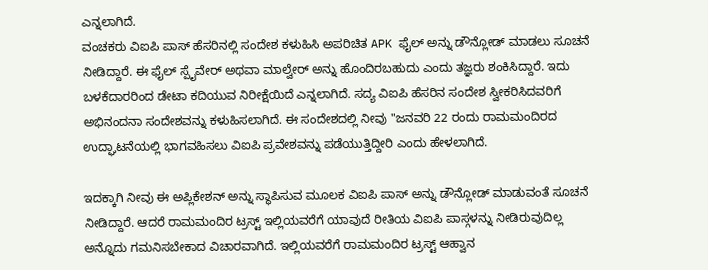ಎನ್ನಲಾಗಿದೆ.
ವಂಚಕರು ವಿಐಪಿ ಪಾಸ್ ಹೆಸರಿನಲ್ಲಿ ಸಂದೇಶ ಕಳುಹಿಸಿ ಅಪರಿಚಿತ APK ಫೈಲ್ ಅನ್ನು ಡೌನ್ಲೋಡ್ ಮಾಡಲು ಸೂಚನೆ ನೀಡಿದ್ದಾರೆ. ಈ ಫೈಲ್ ಸ್ಪೈವೇರ್ ಅಥವಾ ಮಾಲ್ವೇರ್ ಅನ್ನು ಹೊಂದಿರಬಹುದು ಎಂದು ತಜ್ಞರು ಶಂಕಿಸಿದ್ದಾರೆ. ಇದು ಬಳಕೆದಾರರಿಂದ ಡೇಟಾ ಕದಿಯುವ ನಿರೀಕ್ಷೆಯಿದೆ ಎನ್ನಲಾಗಿದೆ. ಸದ್ಯ ವಿಐಪಿ ಹೆಸರಿನ ಸಂದೇಶ ಸ್ವೀಕರಿಸಿದವರಿಗೆ ಅಭಿನಂದನಾ ಸಂದೇಶವನ್ನು ಕಳುಹಿಸಲಾಗಿದೆ. ಈ ಸಂದೇಶದಲ್ಲಿ ನೀವು "ಜನವರಿ 22 ರಂದು ರಾಮಮಂದಿರದ ಉದ್ಘಾಟನೆಯಲ್ಲಿ ಭಾಗವಹಿಸಲು ವಿಐಪಿ ಪ್ರವೇಶವನ್ನು ಪಡೆಯುತ್ತಿದ್ದೀರಿ ಎಂದು ಹೇಳಲಾಗಿದೆ.

ಇದಕ್ಕಾಗಿ ನೀವು ಈ ಅಪ್ಲಿಕೇಶನ್ ಅನ್ನು ಸ್ಥಾಪಿಸುವ ಮೂಲಕ ವಿಐಪಿ ಪಾಸ್ ಅನ್ನು ಡೌನ್ಲೋಡ್ ಮಾಡುವಂತೆ ಸೂಚನೆ ನೀಡಿದ್ದಾರೆ. ಆದರೆ ರಾಮಮಂದಿರ ಟ್ರಸ್ಟ್ ಇಲ್ಲಿಯವರೆಗೆ ಯಾವುದೆ ರೀತಿಯ ವಿಐಪಿ ಪಾಸ್ಗಳನ್ನು ನೀಡಿರುವುದಿಲ್ಲ ಅನ್ನೊದು ಗಮನಿಸಬೇಕಾದ ವಿಚಾರವಾಗಿದೆ. ಇಲ್ಲಿಯವರೆಗೆ ರಾಮಮಂದಿರ ಟ್ರಸ್ಟ್ ಆಹ್ವಾನ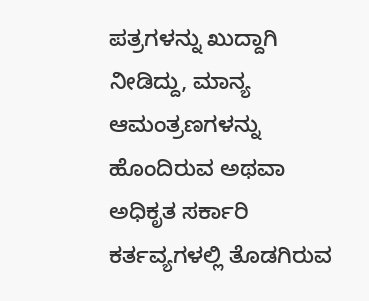ಪತ್ರಗಳನ್ನು ಖುದ್ದಾಗಿ ನೀಡಿದ್ದು, ಮಾನ್ಯ ಆಮಂತ್ರಣಗಳನ್ನು ಹೊಂದಿರುವ ಅಥವಾ ಅಧಿಕೃತ ಸರ್ಕಾರಿ ಕರ್ತವ್ಯಗಳಲ್ಲಿ ತೊಡಗಿರುವ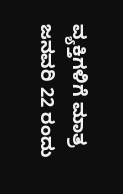ವ್ಯಕ್ತಿಗಳಿಗೆ ಮಾತ್ರ ಜನವರಿ 22 ರಂದು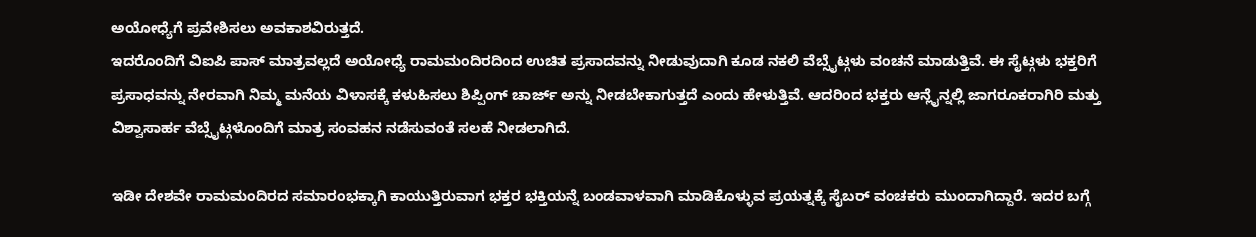ಅಯೋಧ್ಯೆಗೆ ಪ್ರವೇಶಿಸಲು ಅವಕಾಶವಿರುತ್ತದೆ.
ಇದರೊಂದಿಗೆ ವಿಐಪಿ ಪಾಸ್ ಮಾತ್ರವಲ್ಲದೆ ಅಯೋಧ್ಯೆ ರಾಮಮಂದಿರದಿಂದ ಉಚಿತ ಪ್ರಸಾದವನ್ನು ನೀಡುವುದಾಗಿ ಕೂಡ ನಕಲಿ ವೆಬ್ಸೈಟ್ಗಳು ವಂಚನೆ ಮಾಡುತ್ತಿವೆ. ಈ ಸೈಟ್ಗಳು ಭಕ್ತರಿಗೆ ಪ್ರಸಾಧವನ್ನು ನೇರವಾಗಿ ನಿಮ್ಮ ಮನೆಯ ವಿಳಾಸಕ್ಕೆ ಕಳುಹಿಸಲು ಶಿಪ್ಪಿಂಗ್ ಚಾರ್ಜ್ ಅನ್ನು ನೀಡಬೇಕಾಗುತ್ತದೆ ಎಂದು ಹೇಳುತ್ತಿವೆ. ಆದರಿಂದ ಭಕ್ತರು ಆನ್ಲೈನ್ನಲ್ಲಿ ಜಾಗರೂಕರಾಗಿರಿ ಮತ್ತು ವಿಶ್ವಾಸಾರ್ಹ ವೆಬ್ಸೈಟ್ಗಳೊಂದಿಗೆ ಮಾತ್ರ ಸಂವಹನ ನಡೆಸುವಂತೆ ಸಲಹೆ ನೀಡಲಾಗಿದೆ.

ಇಡೀ ದೇಶವೇ ರಾಮಮಂದಿರದ ಸಮಾರಂಭಕ್ಕಾಗಿ ಕಾಯುತ್ತಿರುವಾಗ ಭಕ್ತರ ಭಕ್ತಿಯನ್ನೆ ಬಂಡವಾಳವಾಗಿ ಮಾಡಿಕೊಳ್ಳುವ ಪ್ರಯತ್ನಕ್ಕೆ ಸೈಬರ್ ವಂಚಕರು ಮುಂದಾಗಿದ್ದಾರೆ. ಇದರ ಬಗ್ಗೆ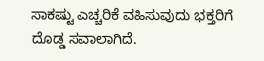ಸಾಕಷ್ಟು ಎಚ್ಚರಿಕೆ ವಹಿಸುವುದು ಭಕ್ತರಿಗೆ ದೊಡ್ಡ ಸವಾಲಾಗಿದೆ.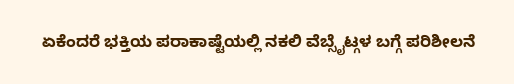ಏಕೆಂದರೆ ಭಕ್ತಿಯ ಪರಾಕಾಷ್ಟೆಯಲ್ಲಿ ನಕಲಿ ವೆಬ್ಸೈಟ್ಗಳ ಬಗ್ಗೆ ಪರಿಶೀಲನೆ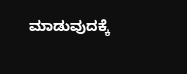ಮಾಡುವುದಕ್ಕೆ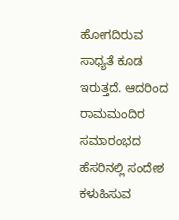ಹೋಗದಿರುವ ಸಾಧ್ಯತೆ ಕೂಡ ಇರುತ್ತದೆ. ಆದರಿಂದ ರಾಮಮಂದಿರ ಸಮಾರಂಭದ ಹೆಸರಿನಲ್ಲಿ ಸಂದೇಶ ಕಳುಹಿಸುವ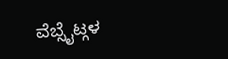ವೆಬ್ಸೈಟ್ಗಳ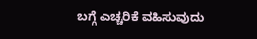ಬಗ್ಗೆ ಎಚ್ಚರಿಕೆ ವಹಿಸುವುದು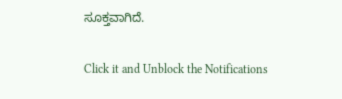ಸೂಕ್ತವಾಗಿದೆ.


Click it and Unblock the Notifications